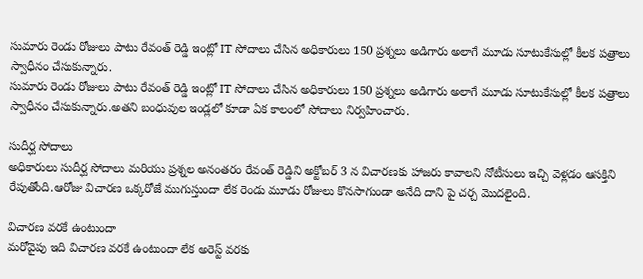సుమారు రెండు రోజులు పాటు రేవంత్ రెడ్డి ఇంట్లో IT సోదాలు చేసిన అధికారులు 150 ప్రశ్నలు అడిగారు అలాగే మూడు సూటుకేసుల్లో కీలక పత్రాలు స్వాధీనం చేసుకున్నారు.
సుమారు రెండు రోజులు పాటు రేవంత్ రెడ్డి ఇంట్లో IT సోదాలు చేసిన అధికారులు 150 ప్రశ్నలు అడిగారు అలాగే మూడు సూటుకేసుల్లో కీలక పత్రాలు స్వాధీనం చేసుకున్నారు.అతని బంధువుల ఇండ్లలో కూడా ఏక కాలంలో సోదాలు నిర్వహించారు.

సుదీర్ఘ సోదాలు
అధికారులు సుదీర్ఘ సోదాలు మరియు ప్రశ్నల అనంతరం రేవంత్ రెడ్డిని అక్టోబర్ 3 న విచారణకు హాజరు కావాలని నోటీసులు ఇచ్చి వెళ్లడం ఆసక్తిని రేపుతోంది.ఆరోజు విచారణ ఒక్కరోజే ముగుస్తుందా లేక రెండు మూడు రోజులు కొనసాగుండా అనేది దాని పై చర్చ మొదలైంది.

విచారణ వరకే ఉంటుందా
మరోవైపు ఇది విచారణ వరకే ఉంటుందా లేక అరెస్ట్ వరకు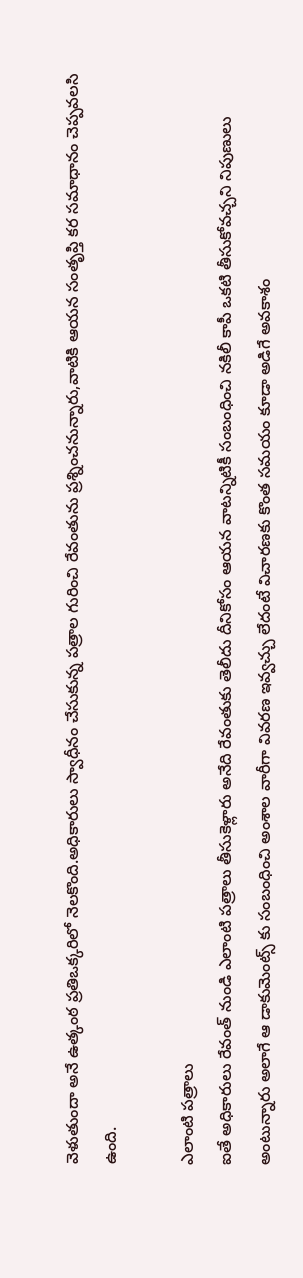వెళుతుందా అనే ఉత్కంఠ ప్రతిఒక్కరిలో నెలకొంది.అధికారులు స్వాధీనం చేసుకున్న పత్రాల గురించి రేవంతును ప్రశ్నించనున్నారు,వాటికి ఆయన సంతృప్తి కర సమాధానం చెప్పవలసి ఉంది.

ఎలాంటి పత్రాలు
ఐతే అధికారులు రేవంత్ నుండి ఎలాంటి పత్రాలు తీసుకెళ్లారు అనేది రేవంతుకు తెలీదు దీనికోసం ఆయన వాటన్నిటికీ సంబంధించి నకిలీ కాపీ ఒకటి తీసుకోవచ్చని నిపుణులు అంటున్నారు అలాగే ఆ డాకుమెంట్స్ కు సంబంధించి అంశాల వారీగా వివరణ ఇవ్వచ్చు లేదంటే విచారణకు కొంత సమయం కూడా అడిగే అవకాశం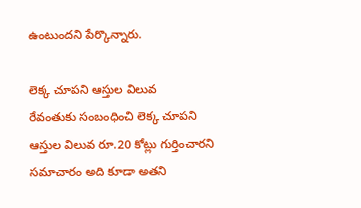ఉంటుందని పేర్కొన్నారు.

లెక్క చూపని ఆస్తుల విలువ
రేవంతుకు సంబంధించి లెక్క చూపని ఆస్తుల విలువ రూ.20 కోట్లు గుర్తించారని సమాచారం అది కూడా అతని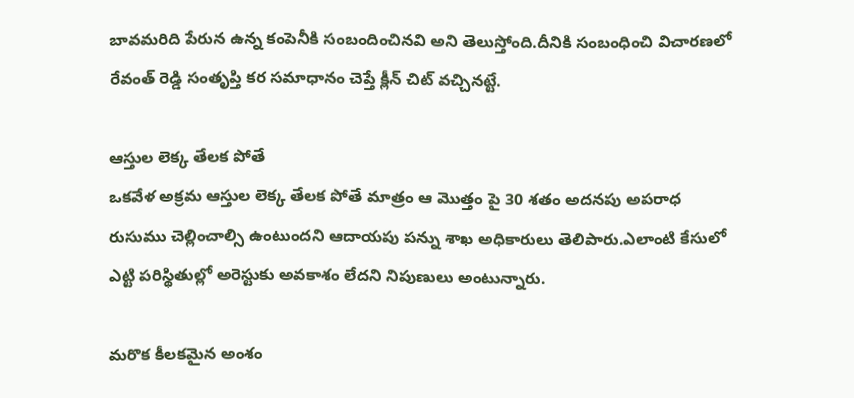బావమరిది పేరున ఉన్న కంపెనీకి సంబందించినవి అని తెలుస్తోంది.దీనికి సంబంధించి విచారణలో రేవంత్ రెడ్డి సంతృప్తి కర సమాధానం చెప్తే క్లీన్ చిట్ వచ్చినట్టే.

ఆస్తుల లెక్క తేలక పోతే
ఒకవేళ అక్రమ ఆస్తుల లెక్క తేలక పోతే మాత్రం ఆ మొత్తం పై 30 శతం అదనపు అపరాధ రుసుము చెల్లించాల్సి ఉంటుందని ఆదాయపు పన్ను శాఖ అధికారులు తెలిపారు.ఎలాంటి కేసులో ఎట్టి పరిస్థితుల్లో అరెస్టుకు అవకాశం లేదని నిపుణులు అంటున్నారు.

మరొక కీలకమైన అంశం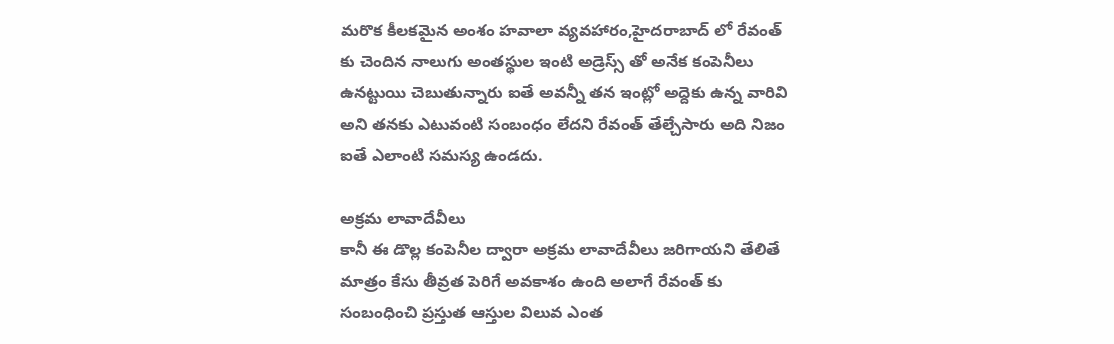మరొక కీలకమైన అంశం హవాలా వ్యవహారం,హైదరాబాద్ లో రేవంత్ కు చెందిన నాలుగు అంతస్థుల ఇంటి అడ్రెస్స్ తో అనేక కంపెనీలు ఉనట్టుయి చెబుతున్నారు ఐతే అవన్నీ తన ఇంట్లో అద్దెకు ఉన్న వారివి అని తనకు ఎటువంటి సంబంధం లేదని రేవంత్ తేల్చేసారు అది నిజం ఐతే ఎలాంటి సమస్య ఉండదు.

అక్రమ లావాదేవీలు
కానీ ఈ డొల్ల కంపెనీల ద్వారా అక్రమ లావాదేవీలు జరిగాయని తేలితే మాత్రం కేసు తీవ్రత పెరిగే అవకాశం ఉంది అలాగే రేవంత్ కు సంబంధించి ప్రస్తుత ఆస్తుల విలువ ఎంత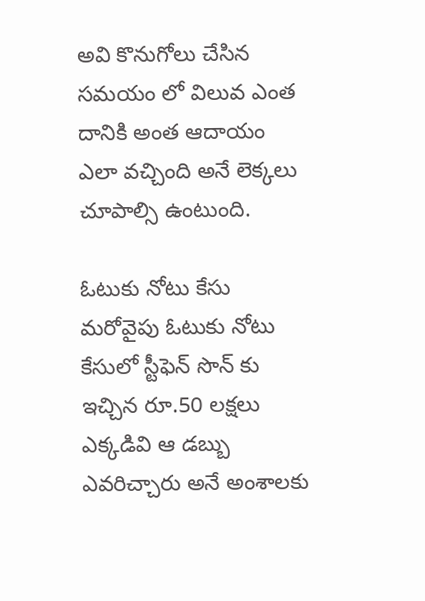అవి కొనుగోలు చేసిన సమయం లో విలువ ఎంత దానికి అంత ఆదాయం ఎలా వచ్చింది అనే లెక్కలు చూపాల్సి ఉంటుంది.

ఓటుకు నోటు కేసు
మరోవైపు ఓటుకు నోటు కేసులో స్టీఫెన్ సొన్ కు ఇచ్చిన రూ.50 లక్షలు ఎక్కడివి ఆ డబ్బు ఎవరిచ్చారు అనే అంశాలకు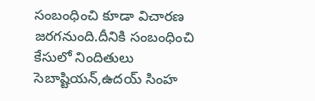సంబంధించి కూడా విచారణ జరగనుంది.దీనికి సంబంధించి కేసులో నిందితులు సెబాష్టియన్,ఉదయ్ సింహ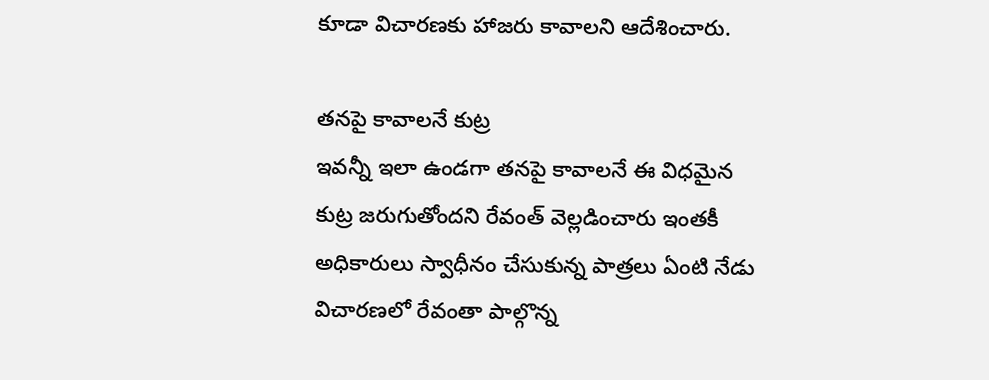కూడా విచారణకు హాజరు కావాలని ఆదేశించారు.

తనపై కావాలనే కుట్ర
ఇవన్నీ ఇలా ఉండగా తనపై కావాలనే ఈ విధమైన కుట్ర జరుగుతోందని రేవంత్ వెల్లడించారు ఇంతకీ అధికారులు స్వాధీనం చేసుకున్న పాత్రలు ఏంటి నేడు విచారణలో రేవంతా పాల్గొన్న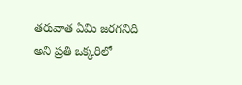తరువాత ఏమి జరగనిది అని ప్రతి ఒక్కరిలో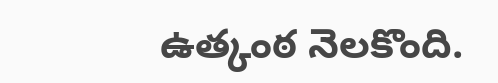ఉత్కంఠ నెలకొంది.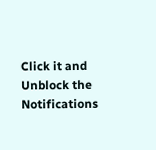Click it and Unblock the Notifications